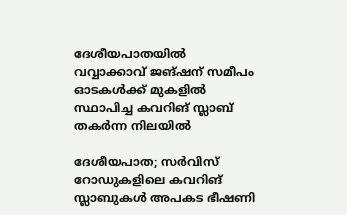ദേശീയപാതയിൽ വവ്വാക്കാവ് ജങ്ഷന് സമീപം ഓടകൾക്ക് മുകളിൽ സ്ഥാപിച്ച കവറിങ് സ്ലാബ് തകർന്ന നിലയിൽ

ദേശീയപാത; സർവിസ് റോഡുകളിലെ കവറിങ് സ്ലാബുകൾ അപകട ഭീഷണി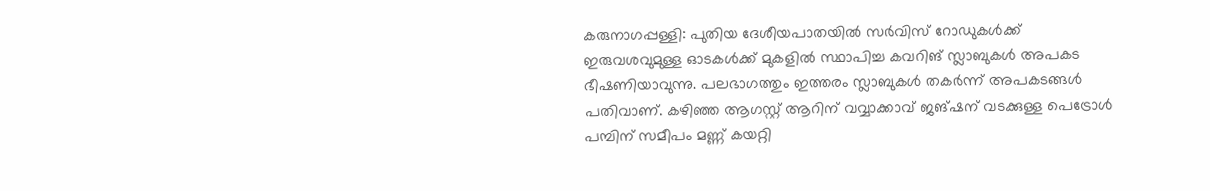കരുനാഗപ്പള്ളി: പുതിയ ദേശീയപാതയിൽ സർവിസ് റോഡുകൾക്ക് ഇരുവശവുമുള്ള ഓടകൾക്ക് മുകളിൽ സ്ഥാപിച്ച കവറിങ് സ്ലാബുകൾ അപകട ഭീഷണിയാവുന്നു. പലഭാഗത്തും ഇത്തരം സ്ലാബുകൾ തകർന്ന് അപകടങ്ങൾ പതിവാണ്. കഴിഞ്ഞ ആഗസ്റ്റ് ആറിന് വവ്വാക്കാവ് ജങ്ഷന് വടക്കുള്ള പെട്രോൾ പമ്പിന് സമീപം മണ്ണ് കയറ്റി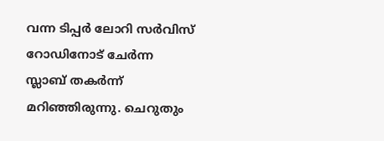വന്ന ടിപ്പർ ലോറി സർവിസ് റോഡിനോട് ചേർന്ന സ്ലാബ് തകർന്ന് മറിഞ്ഞിരുന്നു. ചെറുതും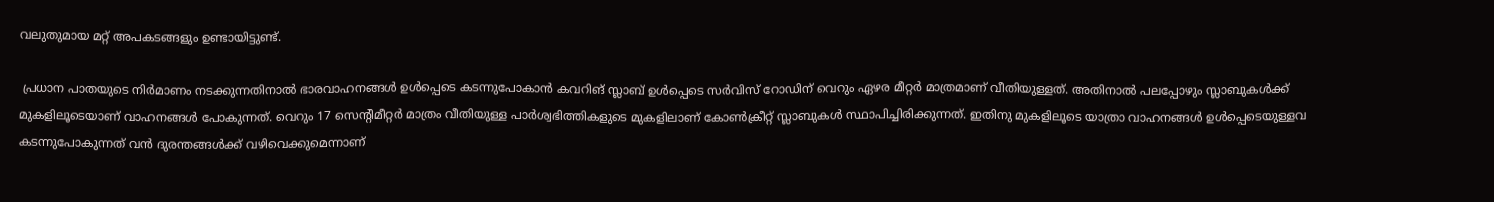വലുതുമായ മറ്റ് അപകടങ്ങളും ഉണ്ടായിട്ടുണ്ട്.

 പ്രധാന പാതയുടെ നിർമാണം നടക്കുന്നതിനാൽ ഭാരവാഹനങ്ങൾ ഉൾപ്പെടെ കടന്നുപോകാൻ കവറിങ് സ്ലാബ് ഉൾപ്പെടെ സർവിസ് റോഡിന് വെറും ഏഴര മീറ്റർ മാത്രമാണ് വീതിയുള്ളത്. അതിനാൽ പലപ്പോഴും സ്ലാബുകൾക്ക് മുകളിലൂടെയാണ് വാഹനങ്ങൾ പോകുന്നത്. വെറും 17 സെന്റിമീറ്റർ മാത്രം വീതിയുള്ള പാർശ്വഭിത്തികളുടെ മുകളിലാണ് കോൺക്രീറ്റ് സ്ലാബുകൾ സ്ഥാപിച്ചിരിക്കുന്നത്. ഇതിനു മുകളിലൂടെ യാത്രാ വാഹനങ്ങൾ ഉൾപ്പെടെയുള്ളവ കടന്നുപോകുന്നത് വൻ ദുരന്തങ്ങൾക്ക് വഴിവെക്കുമെന്നാണ്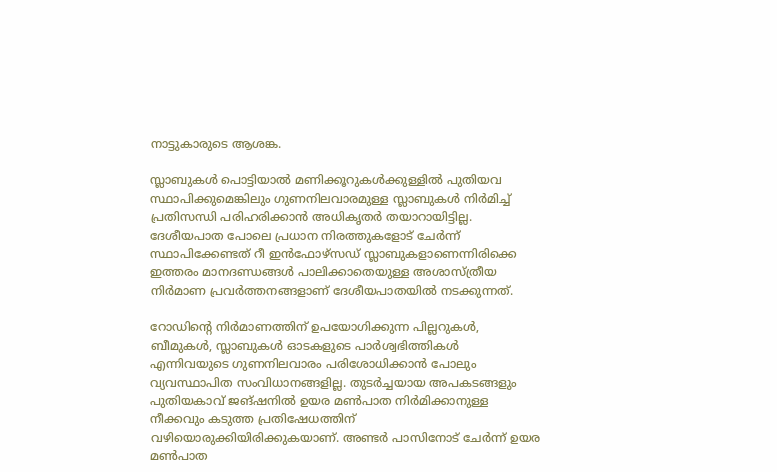നാട്ടുകാരുടെ ആശങ്ക.

സ്ലാബുകൾ പൊട്ടിയാൽ മണിക്കൂറുകൾക്കുള്ളിൽ പുതിയവ സ്ഥാപിക്കുമെങ്കിലും ഗുണനിലവാരമുള്ള സ്ലാബുകൾ നിർമിച്ച് പ്രതിസന്ധി പരിഹരിക്കാൻ അധികൃതർ തയാറായിട്ടില്ല. ദേശീയപാത പോലെ പ്രധാന നിരത്തുകളോട് ചേർന്ന് സ്ഥാപിക്കേണ്ടത് റീ ഇൻഫോഴ്സഡ് സ്ലാബുകളാണെന്നിരിക്കെ ഇത്തരം മാനദണ്ഡങ്ങൾ പാലിക്കാതെയുള്ള അശാസ്ത്രീയ നിർമാണ പ്രവർത്തനങ്ങളാണ് ദേശീയപാതയിൽ നടക്കുന്നത്.

റോഡിന്റെ നിർമാണത്തിന് ഉപയോഗിക്കുന്ന പില്ലറുകൾ, ബീമുകൾ, സ്ലാബുകൾ ഓടകളുടെ പാർശ്വഭിത്തികൾ എന്നിവയുടെ ഗുണനിലവാരം പരിശോധിക്കാൻ പോലും വ്യവസ്ഥാപിത സംവിധാനങ്ങളില്ല. തുടർച്ചയായ അപകടങ്ങളും പുതിയകാവ് ജങ്ഷനിൽ ഉയര മൺപാത നിർമിക്കാനുള്ള നീക്കവും കടുത്ത പ്രതിഷേധത്തിന് വഴിയൊരുക്കിയിരിക്കുകയാണ്. അണ്ടർ പാസിനോട് ചേർന്ന് ഉയര മൺപാത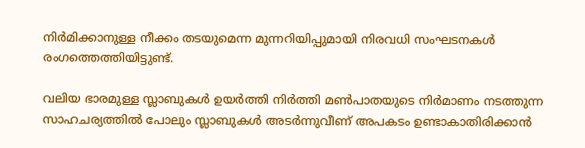നിർമിക്കാനുള്ള നീക്കം തടയുമെന്ന മുന്നറിയിപ്പുമായി നിരവധി സംഘടനകൾ രംഗത്തെത്തിയിട്ടുണ്ട്.

വലിയ ഭാരമുള്ള സ്ലാബുകൾ ഉയർത്തി നിർത്തി മൺപാതയുടെ നിർമാണം നടത്തുന്ന സാഹചര്യത്തിൽ പോലും സ്ലാബുകൾ അടർന്നുവീണ് അപകടം ഉണ്ടാകാതിരിക്കാൻ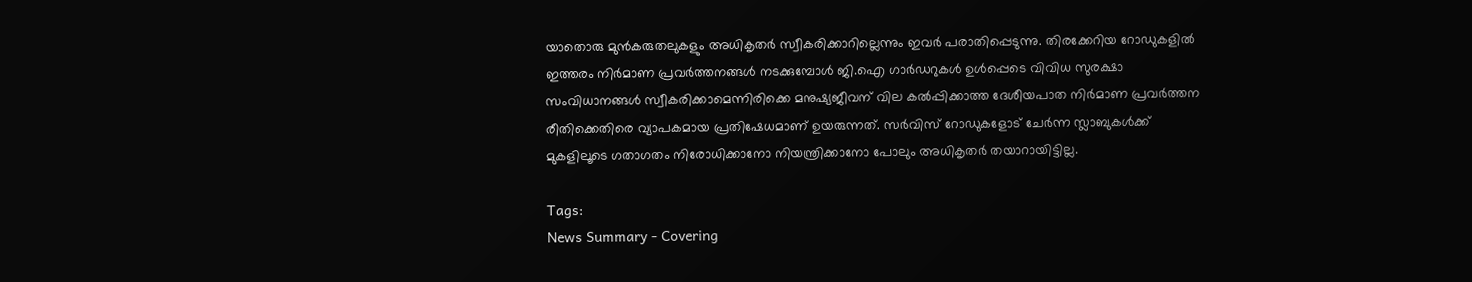യാതൊരു മുൻകരുതലുകളും അധികൃതർ സ്വീകരിക്കാറില്ലെന്നും ഇവർ പരാതിപ്പെടുന്നു. തിരക്കേറിയ റോഡുകളിൽ ഇത്തരം നിർമാണ പ്രവർത്തനങ്ങൾ നടക്കുമ്പോൾ ജി.ഐ ഗാർഡറുകൾ ഉൾപ്പെടെ വിവിധ സുരക്ഷാ സംവിധാനങ്ങൾ സ്വീകരിക്കാമെന്നിരിക്കെ മനുഷ്യജീവന് വില കൽപ്പിക്കാത്ത ദേശീയപാത നിർമാണ പ്രവർത്തന രീതിക്കെതിരെ വ്യാപകമായ പ്രതിഷേധമാണ് ഉയരുന്നത്. സർവിസ് റോഡുകളോട് ചേർന്ന സ്ലാബുകൾക്ക് മുകളിലൂടെ ഗതാഗതം നിരോധിക്കാനോ നിയന്ത്രിക്കാനോ പോലും അധികൃതർ തയാറായിട്ടില്ല.

Tags:
News Summary - Covering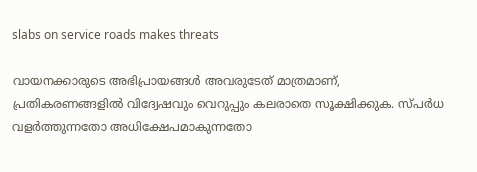slabs on service roads makes threats

വായനക്കാരുടെ അഭിപ്രായങ്ങള്‍ അവരുടേത് മാത്രമാണ്, പ്രതികരണങ്ങളിൽ വിദ്വേഷവും വെറുപ്പും കലരാതെ സൂക്ഷിക്കുക. സ്പർധ വളർത്തുന്നതോ അധിക്ഷേപമാകുന്നതോ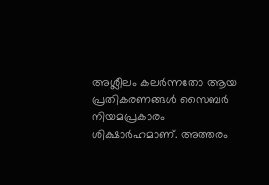അശ്ലീലം കലർന്നതോ ആയ പ്രതികരണങ്ങൾ സൈബർ നിയമപ്രകാരം ശിക്ഷാർഹമാണ്. അത്തരം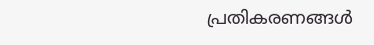പ്രതികരണങ്ങൾ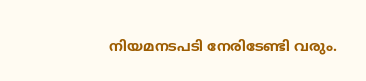നിയമനടപടി നേരിടേണ്ടി വരും.